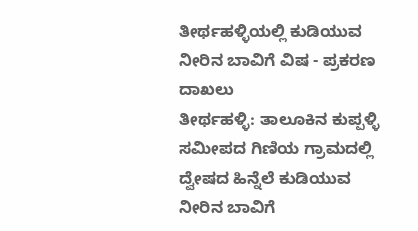ತೀರ್ಥಹಳ್ಳಿಯಲ್ಲಿ ಕುಡಿಯುವ ನೀರಿನ ಬಾವಿಗೆ ವಿಷ - ಪ್ರಕರಣ ದಾಖಲು
ತೀರ್ಥಹಳ್ಳಿ: ತಾಲೂಕಿನ ಕುಪ್ಪಳ್ಳಿ ಸಮೀಪದ ಗಿಣಿಯ ಗ್ರಾಮದಲ್ಲಿ ದ್ವೇಷದ ಹಿನ್ನೆಲೆ ಕುಡಿಯುವ ನೀರಿನ ಬಾವಿಗೆ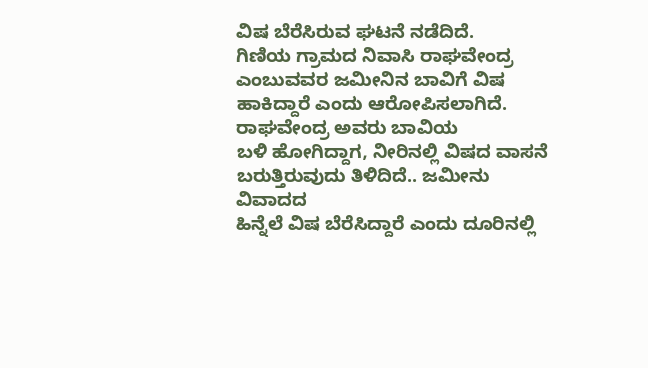ವಿಷ ಬೆರೆಸಿರುವ ಘಟನೆ ನಡೆದಿದೆ.
ಗಿಣಿಯ ಗ್ರಾಮದ ನಿವಾಸಿ ರಾಘವೇಂದ್ರ ಎಂಬುವವರ ಜಮೀನಿನ ಬಾವಿಗೆ ವಿಷ ಹಾಕಿದ್ದಾರೆ ಎಂದು ಆರೋಪಿಸಲಾಗಿದೆ. ರಾಘವೇಂದ್ರ ಅವರು ಬಾವಿಯ
ಬಳಿ ಹೋಗಿದ್ದಾಗ, ನೀರಿನಲ್ಲಿ ವಿಷದ ವಾಸನೆ
ಬರುತ್ತಿರುವುದು ತಿಳಿದಿದೆ.. ಜಮೀನು ವಿವಾದದ
ಹಿನ್ನೆಲೆ ವಿಷ ಬೆರೆಸಿದ್ದಾರೆ ಎಂದು ದೂರಿನಲ್ಲಿ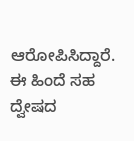ಆರೋಪಿಸಿದ್ದಾರೆ.
ಈ ಹಿಂದೆ ಸಹ ದ್ವೇಷದ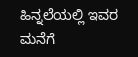ಹಿನ್ನಲೆಯಲ್ಲಿ ಇವರ ಮನೆಗೆ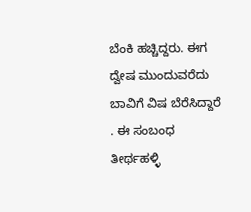ಬೆಂಕಿ ಹಚ್ಚಿದ್ದರು. ಈಗ ದ್ವೇಷ ಮುಂದುವರೆದು ಬಾವಿಗೆ ವಿಷ ಬೆರೆಸಿದ್ದಾರೆ . ಈ ಸಂಬಂಧ ತೀರ್ಥಹಳ್ಳಿ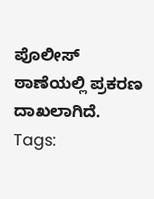ಪೊಲೀಸ್ ಠಾಣೆಯಲ್ಲಿ ಪ್ರಕರಣ ದಾಖಲಾಗಿದೆ.
Tags: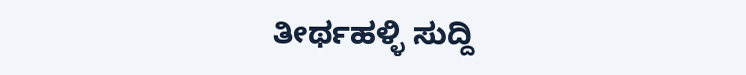ತೀರ್ಥಹಳ್ಳಿ ಸುದ್ದಿ